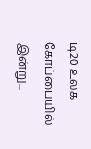டி20 உலக கோப்பையில் இன்று...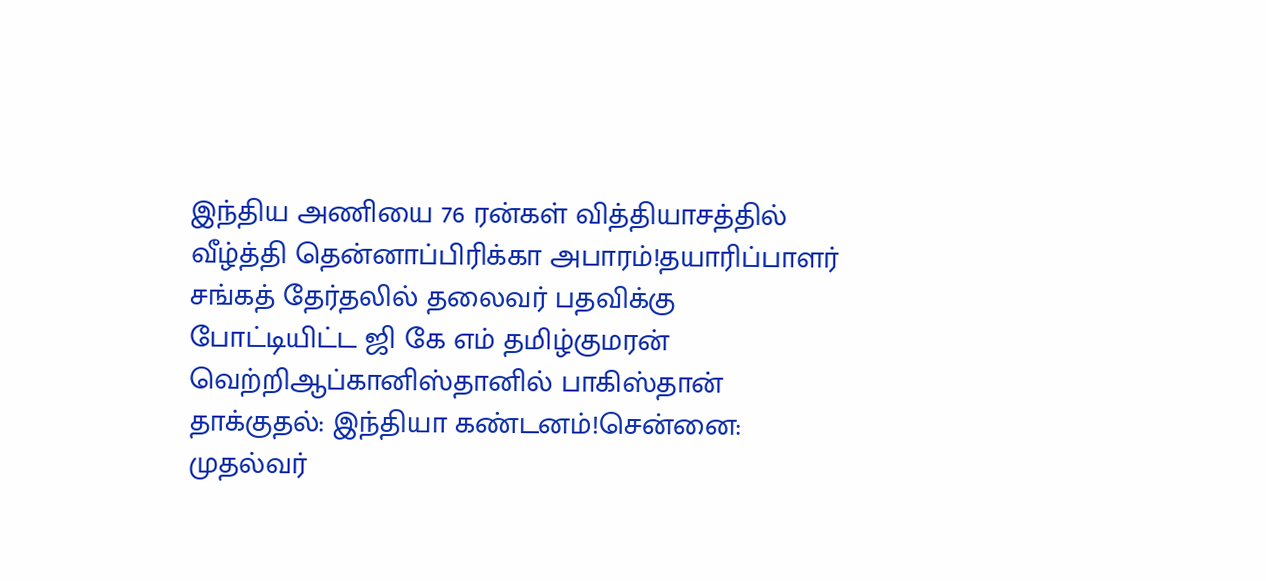இந்திய அணியை 76 ரன்கள் வித்தியாசத்தில் வீழ்த்தி தென்னாப்பிரிக்கா அபாரம்!தயாரிப்பாளர் சங்கத் தேர்தலில் தலைவர் பதவிக்கு போட்டியிட்ட ஜி கே எம் தமிழ்குமரன் வெற்றிஆப்கானிஸ்தானில் பாகிஸ்தான் தாக்குதல்: இந்தியா கண்டனம்!சென்னை: முதல்வர்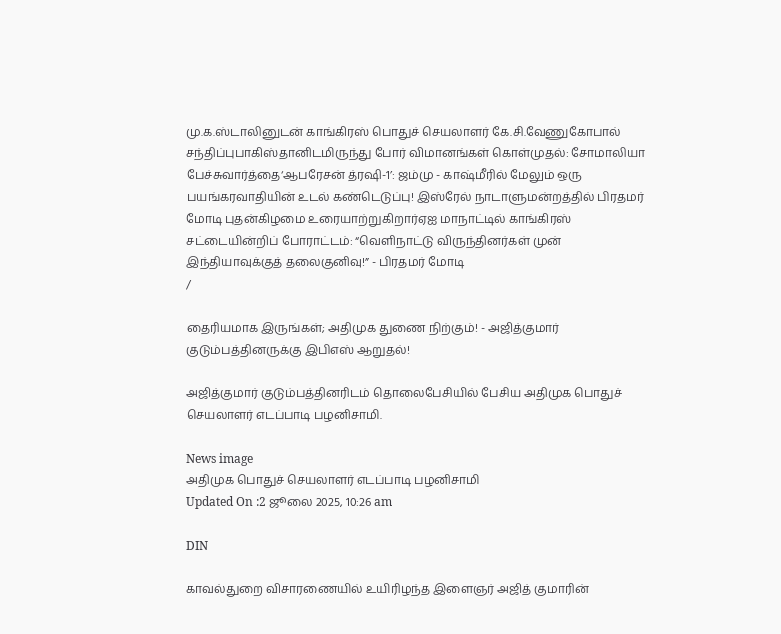மு.க.ஸ்டாலினுடன் காங்கிரஸ் பொதுச் செயலாளர் கே.சி.வேணுகோபால் சந்திப்புபாகிஸ்தானிடமிருந்து போர் விமானங்கள் கொள்முதல்: சோமாலியா பேச்சுவார்த்தை‘ஆபரேசன் த்ரஷி-1’: ஜம்மு - காஷ்மீரில் மேலும் ஒரு பயங்கரவாதியின் உடல் கண்டெடுப்பு! இஸ்ரேல் நாடாளுமன்றத்தில் பிரதமர் மோடி புதன்கிழமை உரையாற்றுகிறார்ஏஐ மாநாட்டில் காங்கிரஸ் சட்டையின்றிப் போராட்டம்: “வெளிநாட்டு விருந்தினர்கள் முன் இந்தியாவுக்குத் தலைகுனிவு!” - பிரதமர் மோடி
/

தைரியமாக இருங்கள்; அதிமுக துணை நிற்கும்! - அஜித்குமார் குடும்பத்தினருக்கு இபிஎஸ் ஆறுதல்!

அஜித்குமார் குடும்பத்தினரிடம் தொலைபேசியில் பேசிய அதிமுக பொதுச் செயலாளர் எடப்பாடி பழனிசாமி.

News image
அதிமுக பொதுச் செயலாளர் எடப்பாடி பழனிசாமி
Updated On :2 ஜூலை 2025, 10:26 am

DIN

காவல்துறை விசாரணையில் உயிரிழந்த இளைஞர் அஜித் குமாரின்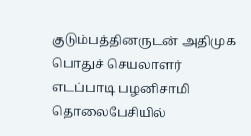குடும்பத்தினருடன் அதிமுக பொதுச் செயலாளர் எடப்பாடி பழனிசாமி தொலைபேசியில்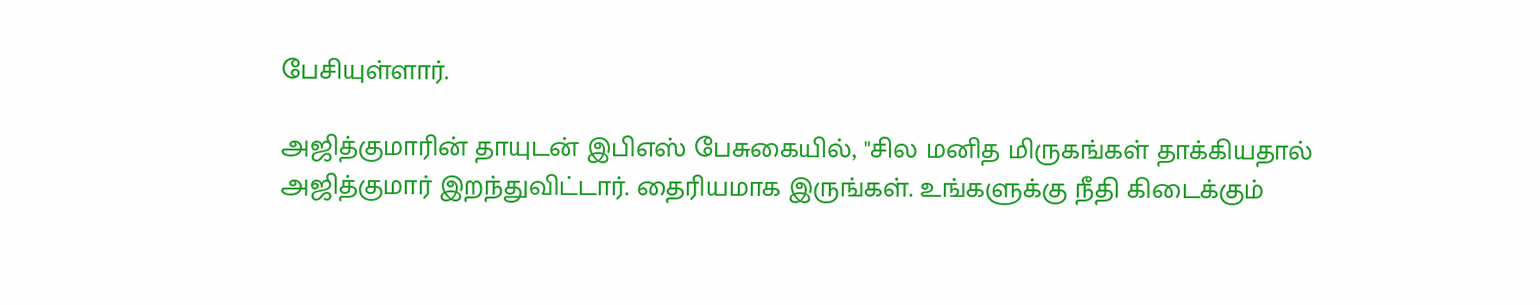பேசியுள்ளார்.

அஜித்குமாரின் தாயுடன் இபிஎஸ் பேசுகையில், "சில மனித மிருகங்கள் தாக்கியதால் அஜித்குமார் இறந்துவிட்டார். தைரியமாக இருங்கள். உங்களுக்கு நீதி கிடைக்கும்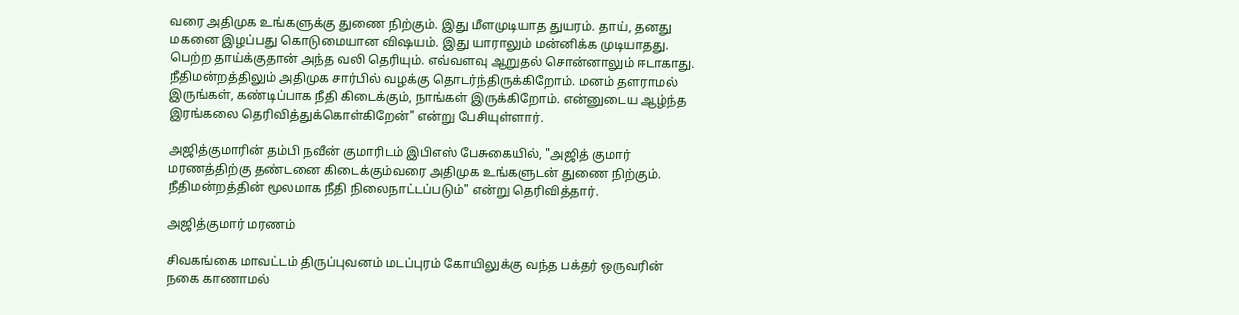வரை அதிமுக உங்களுக்கு துணை நிற்கும். இது மீளமுடியாத துயரம். தாய், தனது மகனை இழப்பது கொடுமையான விஷயம். இது யாராலும் மன்னிக்க முடியாதது. பெற்ற தாய்க்குதான் அந்த வலி தெரியும். எவ்வளவு ஆறுதல் சொன்னாலும் ஈடாகாது. நீதிமன்றத்திலும் அதிமுக சார்பில் வழக்கு தொடர்ந்திருக்கிறோம். மனம் தளராமல் இருங்கள், கண்டிப்பாக நீதி கிடைக்கும், நாங்கள் இருக்கிறோம். என்னுடைய ஆழ்ந்த இரங்கலை தெரிவித்துக்கொள்கிறேன்" என்று பேசியுள்ளார்.

அஜித்குமாரின் தம்பி நவீன் குமாரிடம் இபிஎஸ் பேசுகையில், "அஜித் குமார் மரணத்திற்கு தண்டனை கிடைக்கும்வரை அதிமுக உங்களுடன் துணை நிற்கும். நீதிமன்றத்தின் மூலமாக நீதி நிலைநாட்டப்படும்" என்று தெரிவித்தார்.

அஜித்குமார் மரணம்

சிவகங்கை மாவட்டம் திருப்புவனம் மடப்புரம் கோயிலுக்கு வந்த பக்தர் ஒருவரின் நகை காணாமல்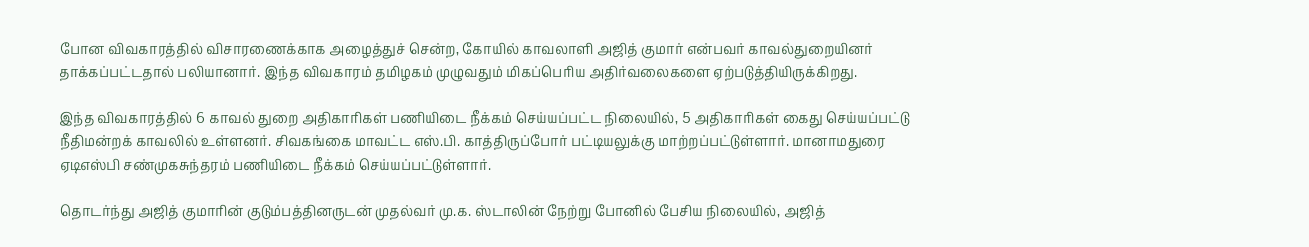போன விவகாரத்தில் விசாரணைக்காக அழைத்துச் சென்ற, கோயில் காவலாளி அஜித் குமார் என்பவர் காவல்துறையினர் தாக்கப்பட்டதால் பலியானார். இந்த விவகாரம் தமிழகம் முழுவதும் மிகப்பெரிய அதிர்வலைகளை ஏற்படுத்தியிருக்கிறது.

இந்த விவகாரத்தில் 6 காவல் துறை அதிகாரிகள் பணியிடை நீக்கம் செய்யப்பட்ட நிலையில், 5 அதிகாரிகள் கைது செய்யப்பட்டு நீதிமன்றக் காவலில் உள்ளனர். சிவகங்கை மாவட்ட எஸ்.பி. காத்திருப்போர் பட்டியலுக்கு மாற்றப்பட்டுள்ளார். மானாமதுரை ஏடிஎஸ்பி சண்முகசுந்தரம் பணியிடை நீக்கம் செய்யப்பட்டுள்ளார்.

தொடர்ந்து அஜித் குமாரின் குடும்பத்தினருடன் முதல்வர் மு.க. ஸ்டாலின் நேற்று போனில் பேசிய நிலையில், அஜித்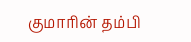குமாரின் தம்பி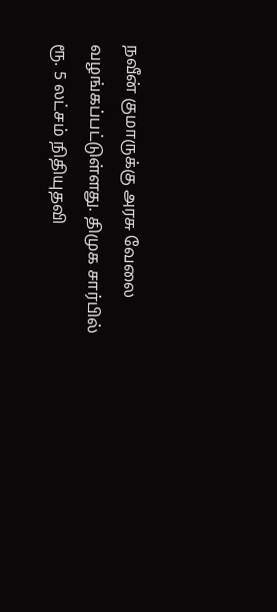நவீன் குமாருக்கு அரசு வேலை வழங்கப்பட்டுள்ளது. திமுக சார்பில் ரூ. 5 லட்சம் நிதியுதவி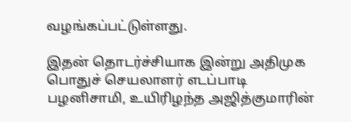வழங்கப்பட்டுள்ளது.

இதன் தொடர்ச்சியாக இன்று அதிமுக பொதுச் செயலாளர் எடப்பாடி பழனிசாமி, உயிரிழந்த அஜித்குமாரின்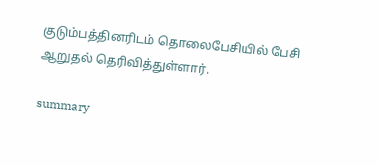குடும்பத்தினரிடம் தொலைபேசியில் பேசி ஆறுதல் தெரிவித்துள்ளார்.

summary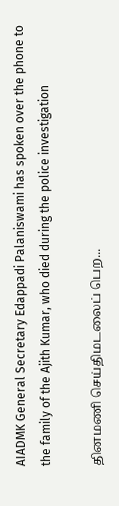AIADMK General Secretary Edappadi Palaniswami has spoken over the phone to the family of the Ajith Kumar, who died during the police investigation

தினமணி செய்திமடலைப் பெற...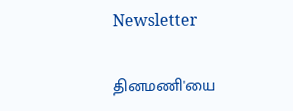Newsletter

தினமணி'யை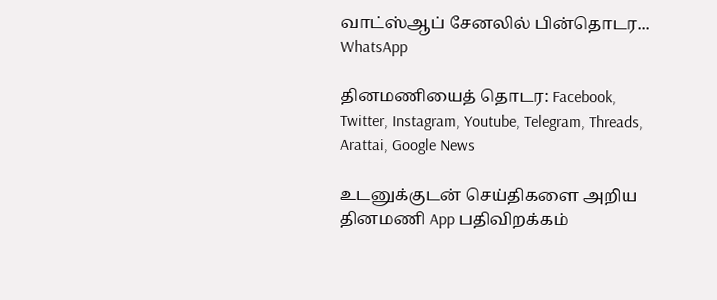வாட்ஸ்ஆப் சேனலில் பின்தொடர... WhatsApp

தினமணியைத் தொடர: Facebook, Twitter, Instagram, Youtube, Telegram, Threads, Arattai, Google News

உடனுக்குடன் செய்திகளை அறிய தினமணி App பதிவிறக்கம்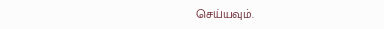செய்யவும்.